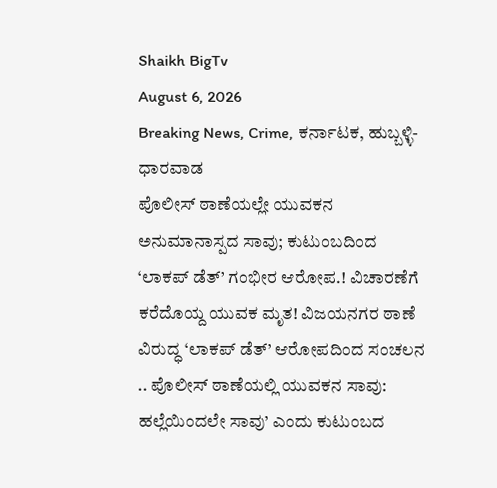Shaikh BigTv
August 6, 2026
Breaking News, Crime, ಕರ್ನಾಟಕ, ಹುಬ್ಬಳ್ಳಿ-ಧಾರವಾಡ
ಪೊಲೀಸ್ ಠಾಣೆಯಲ್ಲೇ ಯುವಕನ ಅನುಮಾನಾಸ್ಪದ ಸಾವು; ಕುಟುಂಬದಿಂದ ‘ಲಾಕಪ್ ಡೆತ್’ ಗಂಭೀರ ಆರೋಪ.! ವಿಚಾರಣೆಗೆ ಕರೆದೊಯ್ದ ಯುವಕ ಮೃತ! ವಿಜಯನಗರ ಠಾಣೆ ವಿರುದ್ಧ ‘ಲಾಕಪ್ ಡೆತ್’ ಆರೋಪದಿಂದ ಸಂಚಲನ .. ಪೊಲೀಸ್ ಠಾಣೆಯಲ್ಲಿ ಯುವಕನ ಸಾವು: ಹಲ್ಲೆಯಿಂದಲೇ ಸಾವು’ ಎಂದು ಕುಟುಂಬದ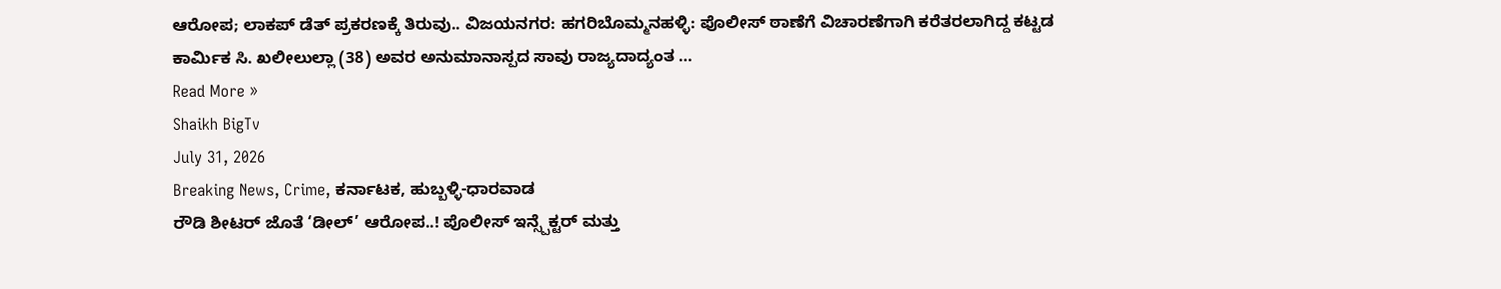ಆರೋಪ; ಲಾಕಪ್ ಡೆತ್ ಪ್ರಕರಣಕ್ಕೆ ತಿರುವು.. ವಿಜಯನಗರ: ಹಗರಿಬೊಮ್ಮನಹಳ್ಳಿ: ಪೊಲೀಸ್ ಠಾಣೆಗೆ ವಿಚಾರಣೆಗಾಗಿ ಕರೆತರಲಾಗಿದ್ದ ಕಟ್ಟಡ ಕಾರ್ಮಿಕ ಸಿ. ಖಲೀಲುಲ್ಲಾ (38) ಅವರ ಅನುಮಾನಾಸ್ಪದ ಸಾವು ರಾಜ್ಯದಾದ್ಯಂತ …
Read More »
Shaikh BigTv
July 31, 2026
Breaking News, Crime, ಕರ್ನಾಟಕ, ಹುಬ್ಬಳ್ಳಿ-ಧಾರವಾಡ
ರೌಡಿ ಶೀಟರ್ ಜೊತೆ ‘ಡೀಲ್’ ಆರೋಪ..! ಪೊಲೀಸ್ ಇನ್ಸ್ಪೆಕ್ಟರ್ ಮತ್ತು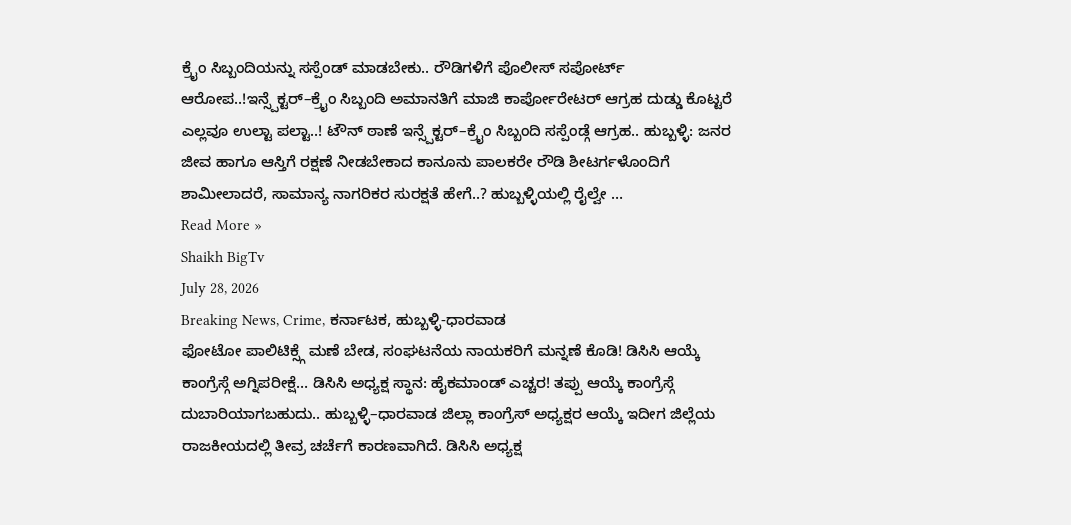ಕ್ರೈಂ ಸಿಬ್ಬಂದಿಯನ್ನು ಸಸ್ಪೆಂಡ್ ಮಾಡಬೇಕು.. ರೌಡಿಗಳಿಗೆ ಪೊಲೀಸ್ ಸಪೋರ್ಟ್ ಆರೋಪ..!ಇನ್ಸ್ಪೆಕ್ಟರ್–ಕ್ರೈಂ ಸಿಬ್ಬಂದಿ ಅಮಾನತಿಗೆ ಮಾಜಿ ಕಾರ್ಪೋರೇಟರ್ ಆಗ್ರಹ ದುಡ್ಡು ಕೊಟ್ಟರೆ ಎಲ್ಲವೂ ಉಲ್ಟಾ ಪಲ್ಟಾ..! ಟೌನ್ ಠಾಣೆ ಇನ್ಸ್ಪೆಕ್ಟರ್–ಕ್ರೈಂ ಸಿಬ್ಬಂದಿ ಸಸ್ಪೆಂಡ್ಗೆ ಆಗ್ರಹ.. ಹುಬ್ಬಳ್ಳಿ: ಜನರ ಜೀವ ಹಾಗೂ ಆಸ್ತಿಗೆ ರಕ್ಷಣೆ ನೀಡಬೇಕಾದ ಕಾನೂನು ಪಾಲಕರೇ ರೌಡಿ ಶೀಟರ್ಗಳೊಂದಿಗೆ ಶಾಮೀಲಾದರೆ, ಸಾಮಾನ್ಯ ನಾಗರಿಕರ ಸುರಕ್ಷತೆ ಹೇಗೆ..? ಹುಬ್ಬಳ್ಳಿಯಲ್ಲಿ ರೈಲ್ವೇ …
Read More »
Shaikh BigTv
July 28, 2026
Breaking News, Crime, ಕರ್ನಾಟಕ, ಹುಬ್ಬಳ್ಳಿ-ಧಾರವಾಡ
ಫೋಟೋ ಪಾಲಿಟಿಕ್ಸ್ಗೆ ಮಣೆ ಬೇಡ, ಸಂಘಟನೆಯ ನಾಯಕರಿಗೆ ಮನ್ನಣೆ ಕೊಡಿ! ಡಿಸಿಸಿ ಆಯ್ಕೆ ಕಾಂಗ್ರೆಸ್ಗೆ ಅಗ್ನಿಪರೀಕ್ಷೆ… ಡಿಸಿಸಿ ಅಧ್ಯಕ್ಷ ಸ್ಥಾನ: ಹೈಕಮಾಂಡ್ ಎಚ್ಚರ! ತಪ್ಪು ಆಯ್ಕೆ ಕಾಂಗ್ರೆಸ್ಗೆ ದುಬಾರಿಯಾಗಬಹುದು.. ಹುಬ್ಬಳ್ಳಿ–ಧಾರವಾಡ ಜಿಲ್ಲಾ ಕಾಂಗ್ರೆಸ್ ಅಧ್ಯಕ್ಷರ ಆಯ್ಕೆ ಇದೀಗ ಜಿಲ್ಲೆಯ ರಾಜಕೀಯದಲ್ಲಿ ತೀವ್ರ ಚರ್ಚೆಗೆ ಕಾರಣವಾಗಿದೆ. ಡಿಸಿಸಿ ಅಧ್ಯಕ್ಷ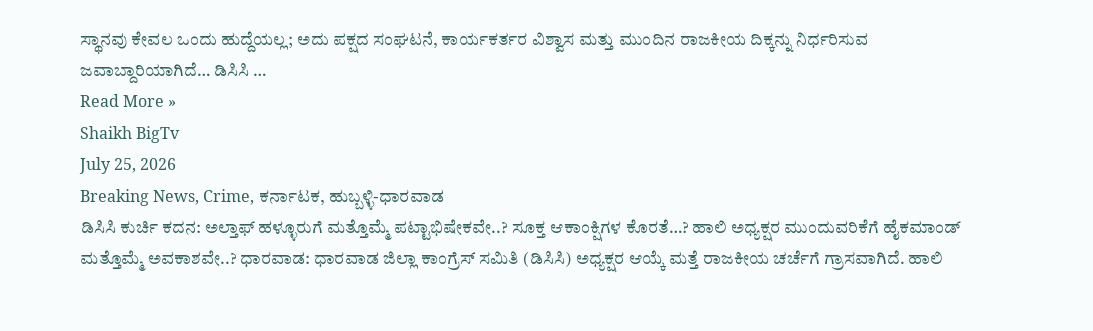ಸ್ಥಾನವು ಕೇವಲ ಒಂದು ಹುದ್ದೆಯಲ್ಲ; ಅದು ಪಕ್ಷದ ಸಂಘಟನೆ, ಕಾರ್ಯಕರ್ತರ ವಿಶ್ವಾಸ ಮತ್ತು ಮುಂದಿನ ರಾಜಕೀಯ ದಿಕ್ಕನ್ನು ನಿರ್ಧರಿಸುವ ಜವಾಬ್ದಾರಿಯಾಗಿದೆ… ಡಿಸಿಸಿ …
Read More »
Shaikh BigTv
July 25, 2026
Breaking News, Crime, ಕರ್ನಾಟಕ, ಹುಬ್ಬಳ್ಳಿ-ಧಾರವಾಡ
ಡಿಸಿಸಿ ಕುರ್ಚಿ ಕದನ: ಅಲ್ತಾಫ್ ಹಳ್ಳೂರುಗೆ ಮತ್ತೊಮ್ಮೆ ಪಟ್ಟಾಭಿಷೇಕವೇ..? ಸೂಕ್ತ ಆಕಾಂಕ್ಷಿಗಳ ಕೊರತೆ…? ಹಾಲಿ ಅಧ್ಯಕ್ಷರ ಮುಂದುವರಿಕೆಗೆ ಹೈಕಮಾಂಡ್ ಮತ್ತೊಮ್ಮೆ ಅವಕಾಶವೇ..? ಧಾರವಾಡ: ಧಾರವಾಡ ಜಿಲ್ಲಾ ಕಾಂಗ್ರೆಸ್ ಸಮಿತಿ (ಡಿಸಿಸಿ) ಅಧ್ಯಕ್ಷರ ಆಯ್ಕೆ ಮತ್ತೆ ರಾಜಕೀಯ ಚರ್ಚೆಗೆ ಗ್ರಾಸವಾಗಿದೆ. ಹಾಲಿ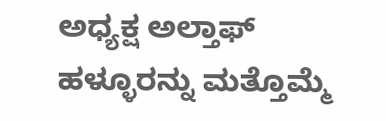ಅಧ್ಯಕ್ಷ ಅಲ್ತಾಫ್ ಹಳ್ಳೂರನ್ನು ಮತ್ತೊಮ್ಮೆ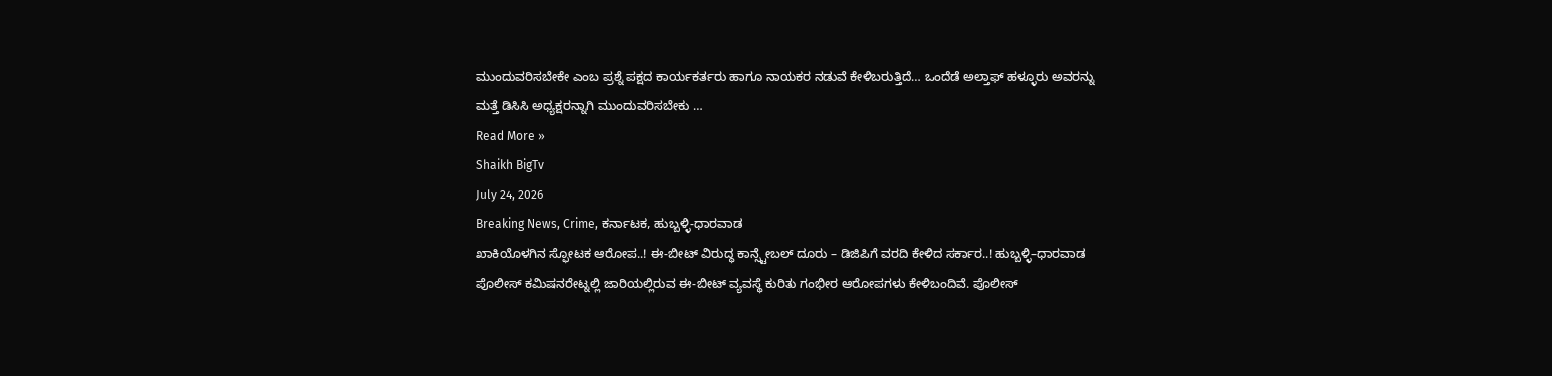ಮುಂದುವರಿಸಬೇಕೇ ಎಂಬ ಪ್ರಶ್ನೆ ಪಕ್ಷದ ಕಾರ್ಯಕರ್ತರು ಹಾಗೂ ನಾಯಕರ ನಡುವೆ ಕೇಳಿಬರುತ್ತಿದೆ… ಒಂದೆಡೆ ಅಲ್ತಾಫ್ ಹಳ್ಳೂರು ಅವರನ್ನು ಮತ್ತೆ ಡಿಸಿಸಿ ಅಧ್ಯಕ್ಷರನ್ನಾಗಿ ಮುಂದುವರಿಸಬೇಕು …
Read More »
Shaikh BigTv
July 24, 2026
Breaking News, Crime, ಕರ್ನಾಟಕ, ಹುಬ್ಬಳ್ಳಿ-ಧಾರವಾಡ
ಖಾಕಿಯೊಳಗಿನ ಸ್ಫೋಟಕ ಆರೋಪ..! ಈ-ಬೀಟ್ ವಿರುದ್ಧ ಕಾನ್ಸ್ಟೇಬಲ್ ದೂರು – ಡಿಜಿಪಿಗೆ ವರದಿ ಕೇಳಿದ ಸರ್ಕಾರ..! ಹುಬ್ಬಳ್ಳಿ–ಧಾರವಾಡ ಪೊಲೀಸ್ ಕಮಿಷನರೇಟ್ನಲ್ಲಿ ಜಾರಿಯಲ್ಲಿರುವ ಈ-ಬೀಟ್ ವ್ಯವಸ್ಥೆ ಕುರಿತು ಗಂಭೀರ ಆರೋಪಗಳು ಕೇಳಿಬಂದಿವೆ. ಪೊಲೀಸ್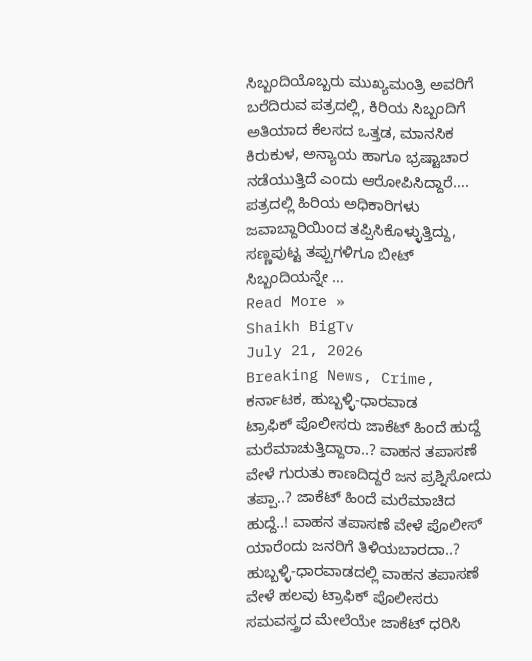ಸಿಬ್ಬಂದಿಯೊಬ್ಬರು ಮುಖ್ಯಮಂತ್ರಿ ಅವರಿಗೆ ಬರೆದಿರುವ ಪತ್ರದಲ್ಲಿ, ಕಿರಿಯ ಸಿಬ್ಬಂದಿಗೆ ಅತಿಯಾದ ಕೆಲಸದ ಒತ್ತಡ, ಮಾನಸಿಕ ಕಿರುಕುಳ, ಅನ್ಯಾಯ ಹಾಗೂ ಭ್ರಷ್ಟಾಚಾರ ನಡೆಯುತ್ತಿದೆ ಎಂದು ಆರೋಪಿಸಿದ್ದಾರೆ…. ಪತ್ರದಲ್ಲಿ ಹಿರಿಯ ಅಧಿಕಾರಿಗಳು ಜವಾಬ್ದಾರಿಯಿಂದ ತಪ್ಪಿಸಿಕೊಳ್ಳುತ್ತಿದ್ದು, ಸಣ್ಣಪುಟ್ಟ ತಪ್ಪುಗಳಿಗೂ ಬೀಟ್ ಸಿಬ್ಬಂದಿಯನ್ನೇ …
Read More »
Shaikh BigTv
July 21, 2026
Breaking News, Crime, ಕರ್ನಾಟಕ, ಹುಬ್ಬಳ್ಳಿ-ಧಾರವಾಡ
ಟ್ರಾಫಿಕ್ ಪೊಲೀಸರು ಜಾಕೆಟ್ ಹಿಂದೆ ಹುದ್ದೆ ಮರೆಮಾಚುತ್ತಿದ್ದಾರಾ..? ವಾಹನ ತಪಾಸಣೆ ವೇಳೆ ಗುರುತು ಕಾಣದಿದ್ದರೆ ಜನ ಪ್ರಶ್ನಿಸೋದು ತಪ್ಪಾ..? ಜಾಕೆಟ್ ಹಿಂದೆ ಮರೆಮಾಚಿದ ಹುದ್ದೆ..! ವಾಹನ ತಪಾಸಣೆ ವೇಳೆ ಪೊಲೀಸ್ ಯಾರೆಂದು ಜನರಿಗೆ ತಿಳಿಯಬಾರದಾ..? ಹುಬ್ಬಳ್ಳಿ-ಧಾರವಾಡದಲ್ಲಿ ವಾಹನ ತಪಾಸಣೆ ವೇಳೆ ಹಲವು ಟ್ರಾಫಿಕ್ ಪೊಲೀಸರು ಸಮವಸ್ತ್ರದ ಮೇಲೆಯೇ ಜಾಕೆಟ್ ಧರಿಸಿ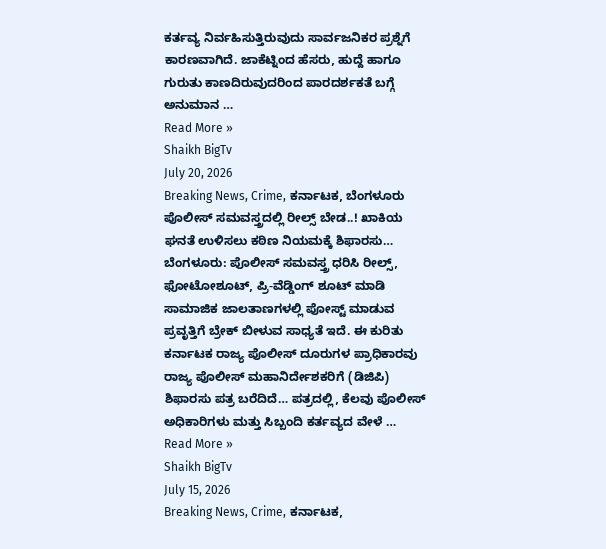ಕರ್ತವ್ಯ ನಿರ್ವಹಿಸುತ್ತಿರುವುದು ಸಾರ್ವಜನಿಕರ ಪ್ರಶ್ನೆಗೆ ಕಾರಣವಾಗಿದೆ. ಜಾಕೆಟ್ನಿಂದ ಹೆಸರು, ಹುದ್ದೆ ಹಾಗೂ ಗುರುತು ಕಾಣದಿರುವುದರಿಂದ ಪಾರದರ್ಶಕತೆ ಬಗ್ಗೆ ಅನುಮಾನ …
Read More »
Shaikh BigTv
July 20, 2026
Breaking News, Crime, ಕರ್ನಾಟಕ, ಬೆಂಗಳೂರು
ಪೊಲೀಸ್ ಸಮವಸ್ತ್ರದಲ್ಲಿ ರೀಲ್ಸ್ ಬೇಡ..! ಖಾಕಿಯ ಘನತೆ ಉಳಿಸಲು ಕಠಿಣ ನಿಯಮಕ್ಕೆ ಶಿಫಾರಸು… ಬೆಂಗಳೂರು: ಪೊಲೀಸ್ ಸಮವಸ್ತ್ರ ಧರಿಸಿ ರೀಲ್ಸ್, ಫೋಟೋಶೂಟ್, ಪ್ರಿ-ವೆಡ್ಡಿಂಗ್ ಶೂಟ್ ಮಾಡಿ ಸಾಮಾಜಿಕ ಜಾಲತಾಣಗಳಲ್ಲಿ ಪೋಸ್ಟ್ ಮಾಡುವ ಪ್ರವೃತ್ತಿಗೆ ಬ್ರೇಕ್ ಬೀಳುವ ಸಾಧ್ಯತೆ ಇದೆ. ಈ ಕುರಿತು ಕರ್ನಾಟಕ ರಾಜ್ಯ ಪೊಲೀಸ್ ದೂರುಗಳ ಪ್ರಾಧಿಕಾರವು ರಾಜ್ಯ ಪೊಲೀಸ್ ಮಹಾನಿರ್ದೇಶಕರಿಗೆ (ಡಿಜಿಪಿ) ಶಿಫಾರಸು ಪತ್ರ ಬರೆದಿದೆ… ಪತ್ರದಲ್ಲಿ, ಕೆಲವು ಪೊಲೀಸ್ ಅಧಿಕಾರಿಗಳು ಮತ್ತು ಸಿಬ್ಬಂದಿ ಕರ್ತವ್ಯದ ವೇಳೆ …
Read More »
Shaikh BigTv
July 15, 2026
Breaking News, Crime, ಕರ್ನಾಟಕ,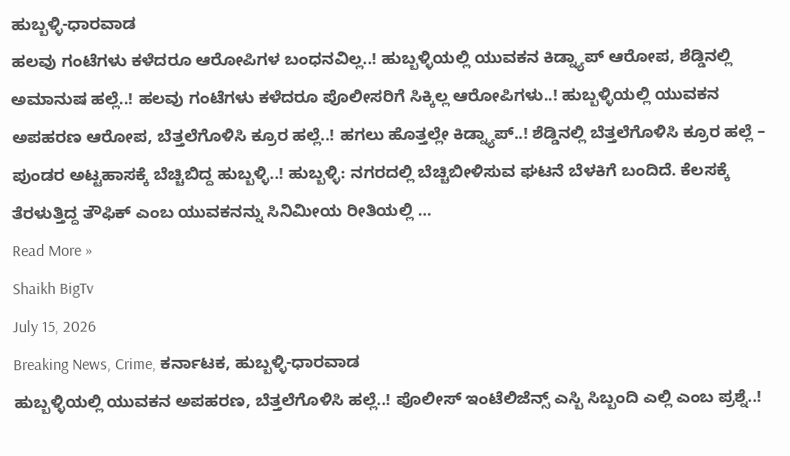ಹುಬ್ಬಳ್ಳಿ-ಧಾರವಾಡ
ಹಲವು ಗಂಟೆಗಳು ಕಳೆದರೂ ಆರೋಪಿಗಳ ಬಂಧನವಿಲ್ಲ..! ಹುಬ್ಬಳ್ಳಿಯಲ್ಲಿ ಯುವಕನ ಕಿಡ್ನ್ಯಾಪ್ ಆರೋಪ, ಶೆಡ್ಡಿನಲ್ಲಿ ಅಮಾನುಷ ಹಲ್ಲೆ..! ಹಲವು ಗಂಟೆಗಳು ಕಳೆದರೂ ಪೊಲೀಸರಿಗೆ ಸಿಕ್ಕಿಲ್ಲ ಆರೋಪಿಗಳು..! ಹುಬ್ಬಳ್ಳಿಯಲ್ಲಿ ಯುವಕನ ಅಪಹರಣ ಆರೋಪ, ಬೆತ್ತಲೆಗೊಳಿಸಿ ಕ್ರೂರ ಹಲ್ಲೆ..! ಹಗಲು ಹೊತ್ತಲ್ಲೇ ಕಿಡ್ನ್ಯಾಪ್..! ಶೆಡ್ಡಿನಲ್ಲಿ ಬೆತ್ತಲೆಗೊಳಿಸಿ ಕ್ರೂರ ಹಲ್ಲೆ – ಪುಂಡರ ಅಟ್ಟಹಾಸಕ್ಕೆ ಬೆಚ್ಚಿಬಿದ್ದ ಹುಬ್ಬಳ್ಳಿ..! ಹುಬ್ಬಳ್ಳಿ: ನಗರದಲ್ಲಿ ಬೆಚ್ಚಿಬೀಳಿಸುವ ಘಟನೆ ಬೆಳಕಿಗೆ ಬಂದಿದೆ. ಕೆಲಸಕ್ಕೆ ತೆರಳುತ್ತಿದ್ದ ತೌಫಿಕ್ ಎಂಬ ಯುವಕನನ್ನು ಸಿನಿಮೀಯ ರೀತಿಯಲ್ಲಿ …
Read More »
Shaikh BigTv
July 15, 2026
Breaking News, Crime, ಕರ್ನಾಟಕ, ಹುಬ್ಬಳ್ಳಿ-ಧಾರವಾಡ
ಹುಬ್ಬಳ್ಳಿಯಲ್ಲಿ ಯುವಕನ ಅಪಹರಣ, ಬೆತ್ತಲೆಗೊಳಿಸಿ ಹಲ್ಲೆ..! ಪೊಲೀಸ್ ಇಂಟೆಲಿಜೆನ್ಸ್ ಎಸ್ಬಿ ಸಿಬ್ಬಂದಿ ಎಲ್ಲಿ ಎಂಬ ಪ್ರಶ್ನೆ..!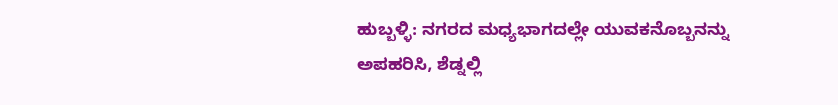ಹುಬ್ಬಳ್ಳಿ: ನಗರದ ಮಧ್ಯಭಾಗದಲ್ಲೇ ಯುವಕನೊಬ್ಬನನ್ನು ಅಪಹರಿಸಿ, ಶೆಡ್ನಲ್ಲಿ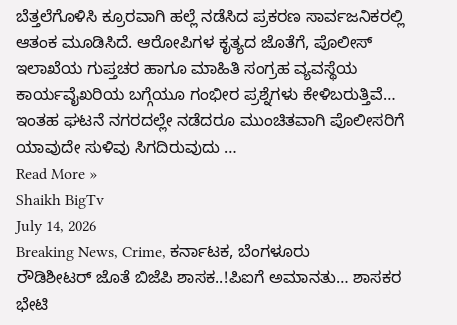ಬೆತ್ತಲೆಗೊಳಿಸಿ ಕ್ರೂರವಾಗಿ ಹಲ್ಲೆ ನಡೆಸಿದ ಪ್ರಕರಣ ಸಾರ್ವಜನಿಕರಲ್ಲಿ ಆತಂಕ ಮೂಡಿಸಿದೆ. ಆರೋಪಿಗಳ ಕೃತ್ಯದ ಜೊತೆಗೆ, ಪೊಲೀಸ್ ಇಲಾಖೆಯ ಗುಪ್ತಚರ ಹಾಗೂ ಮಾಹಿತಿ ಸಂಗ್ರಹ ವ್ಯವಸ್ಥೆಯ ಕಾರ್ಯವೈಖರಿಯ ಬಗ್ಗೆಯೂ ಗಂಭೀರ ಪ್ರಶ್ನೆಗಳು ಕೇಳಿಬರುತ್ತಿವೆ… ಇಂತಹ ಘಟನೆ ನಗರದಲ್ಲೇ ನಡೆದರೂ ಮುಂಚಿತವಾಗಿ ಪೊಲೀಸರಿಗೆ ಯಾವುದೇ ಸುಳಿವು ಸಿಗದಿರುವುದು …
Read More »
Shaikh BigTv
July 14, 2026
Breaking News, Crime, ಕರ್ನಾಟಕ, ಬೆಂಗಳೂರು
ರೌಡಿಶೀಟರ್ ಜೊತೆ ಬಿಜೆಪಿ ಶಾಸಕ..!ಪಿಐಗೆ ಅಮಾನತು… ಶಾಸಕರ ಭೇಟಿ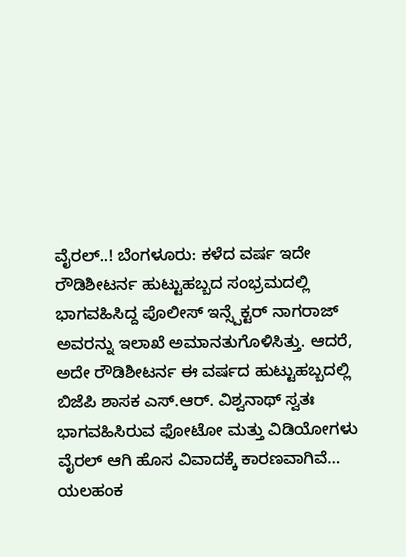ವೈರಲ್..! ಬೆಂಗಳೂರು: ಕಳೆದ ವರ್ಷ ಇದೇ ರೌಡಿಶೀಟರ್ನ ಹುಟ್ಟುಹಬ್ಬದ ಸಂಭ್ರಮದಲ್ಲಿ ಭಾಗವಹಿಸಿದ್ದ ಪೊಲೀಸ್ ಇನ್ಸ್ಪೆಕ್ಟರ್ ನಾಗರಾಜ್ ಅವರನ್ನು ಇಲಾಖೆ ಅಮಾನತುಗೊಳಿಸಿತ್ತು. ಆದರೆ, ಅದೇ ರೌಡಿಶೀಟರ್ನ ಈ ವರ್ಷದ ಹುಟ್ಟುಹಬ್ಬದಲ್ಲಿ ಬಿಜೆಪಿ ಶಾಸಕ ಎಸ್.ಆರ್. ವಿಶ್ವನಾಥ್ ಸ್ವತಃ ಭಾಗವಹಿಸಿರುವ ಫೋಟೋ ಮತ್ತು ವಿಡಿಯೋಗಳು ವೈರಲ್ ಆಗಿ ಹೊಸ ವಿವಾದಕ್ಕೆ ಕಾರಣವಾಗಿವೆ… ಯಲಹಂಕ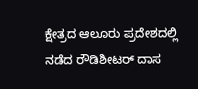ಕ್ಷೇತ್ರದ ಆಲೂರು ಪ್ರದೇಶದಲ್ಲಿ ನಡೆದ ರೌಡಿಶೀಟರ್ ದಾಸ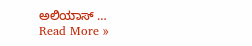ಅಲಿಯಾಸ್ …
Read More »